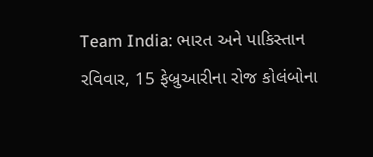Team India: ભારત અને પાકિસ્તાન રવિવાર, 15 ફેબ્રુઆરીના રોજ કોલંબોના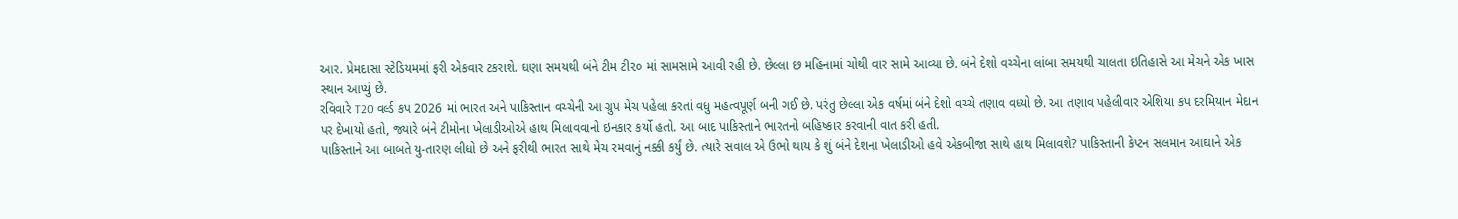આર. પ્રેમદાસા સ્ટેડિયમમાં ફરી એકવાર ટકરાશે. ઘણા સમયથી બંને ટીમ ટી૨૦ માં સામસામે આવી રહી છે. છેલ્લા છ મહિનામાં ચોથી વાર સામે આવ્યા છે. બંને દેશો વચ્ચેના લાંબા સમયથી ચાલતા ઇતિહાસે આ મેચને એક ખાસ સ્થાન આપ્યું છે.
રવિવારે T20 વર્લ્ડ કપ 2026 માં ભારત અને પાકિસ્તાન વચ્ચેની આ ગ્રુપ મેચ પહેલા કરતાં વધુ મહત્વપૂર્ણ બની ગઈ છે. પરંતુ છેલ્લા એક વર્ષમાં બંને દેશો વચ્ચે તણાવ વધ્યો છે. આ તણાવ પહેલીવાર એશિયા કપ દરમિયાન મેદાન પર દેખાયો હતો, જ્યારે બંને ટીમોના ખેલાડીઓએ હાથ મિલાવવાનો ઇનકાર કર્યો હતો. આ બાદ પાકિસ્તાને ભારતનો બહિષ્કાર કરવાની વાત કરી હતી.
પાકિસ્તાને આ બાબતે યુ-તારણ લીધો છે અને ફરીથી ભારત સાથે મેચ રમવાનું નક્કી કર્યું છે. ત્યારે સવાલ એ ઉભો થાય કે શું બંને દેશના ખેલાડીઓ હવે એકબીજા સાથે હાથ મિલાવશે? પાકિસ્તાની કેપ્ટન સલમાન આઘાને એક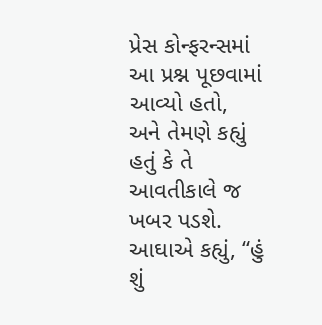પ્રેસ કોન્ફરન્સમાં આ પ્રશ્ન પૂછવામાં આવ્યો હતો, અને તેમણે કહ્યું હતું કે તે આવતીકાલે જ ખબર પડશે. આઘાએ કહ્યું, “હું શું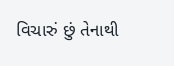વિચારું છું તેનાથી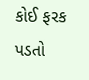કોઈ ફરક પડતો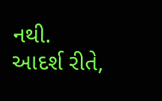નથી. આદર્શ રીતે,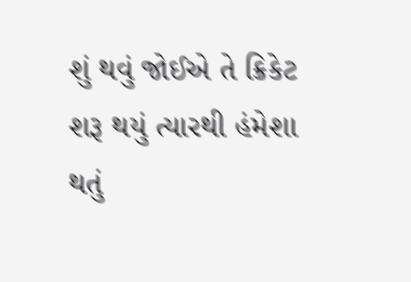શું થવું જોઈએ તે ક્રિકેટ શરૂ થયું ત્યારથી હંમેશા થતું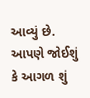આવ્યું છે. આપણે જોઈશું કે આગળ શું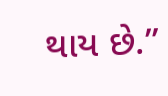થાય છે.”